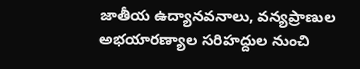జాతీయ ఉద్యానవనాలు, వన్యప్రాణుల అభయారణ్యాల సరిహద్దుల నుంచి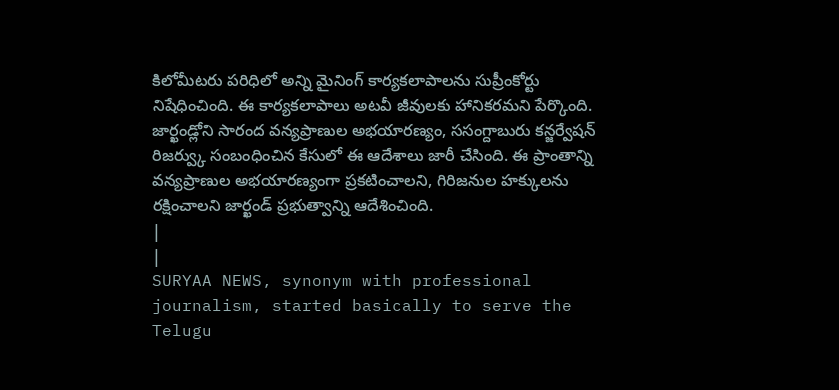కిలోమీటరు పరిధిలో అన్ని మైనింగ్ కార్యకలాపాలను సుప్రీంకోర్టు నిషేధించింది. ఈ కార్యకలాపాలు అటవీ జీవులకు హానికరమని పేర్కొంది. జార్ఖండ్లోని సారంద వన్యప్రాణుల అభయారణ్యం, ససంగ్దాబురు కన్జర్వేషన్ రిజర్వ్కు సంబంధించిన కేసులో ఈ ఆదేశాలు జారీ చేసింది. ఈ ప్రాంతాన్ని వన్యప్రాణుల అభయారణ్యంగా ప్రకటించాలని, గిరిజనుల హక్కులను రక్షించాలని జార్ఖండ్ ప్రభుత్వాన్ని ఆదేశించింది.
|
|
SURYAA NEWS, synonym with professional journalism, started basically to serve the Telugu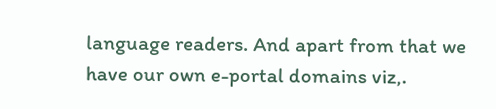language readers. And apart from that we have our own e-portal domains viz,.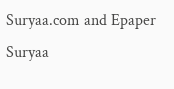Suryaa.com and Epaper Suryaa